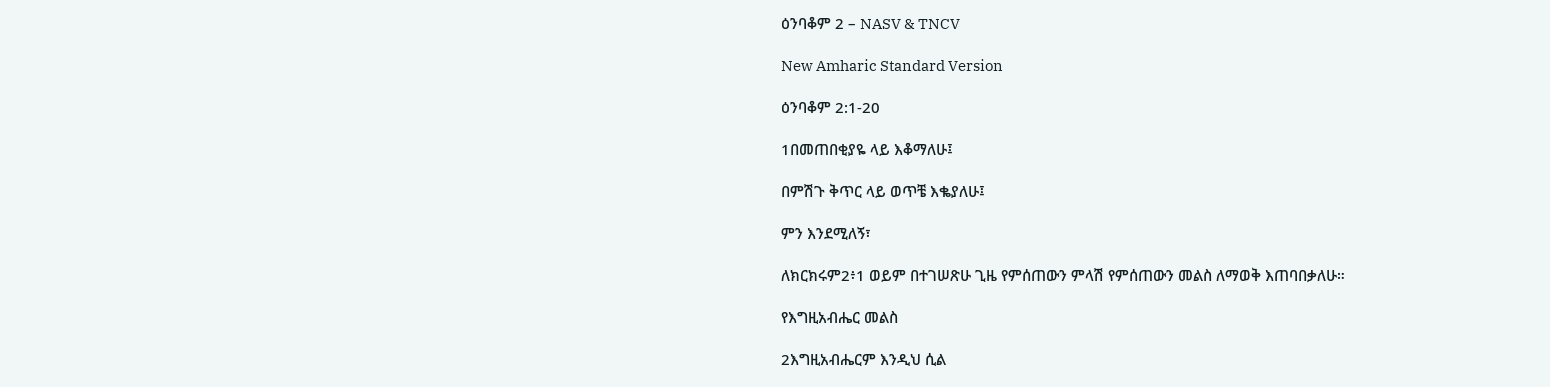ዕንባቆም 2 – NASV & TNCV

New Amharic Standard Version

ዕንባቆም 2:1-20

1በመጠበቂያዬ ላይ እቆማለሁ፤

በምሽጉ ቅጥር ላይ ወጥቼ እቈያለሁ፤

ምን እንደሚለኝ፣

ለክርክሩም2፥1 ወይም በተገሠጽሁ ጊዜ የምሰጠውን ምላሽ የምሰጠውን መልስ ለማወቅ እጠባበቃለሁ።

የእግዚአብሔር መልስ

2እግዚአብሔርም እንዲህ ሲል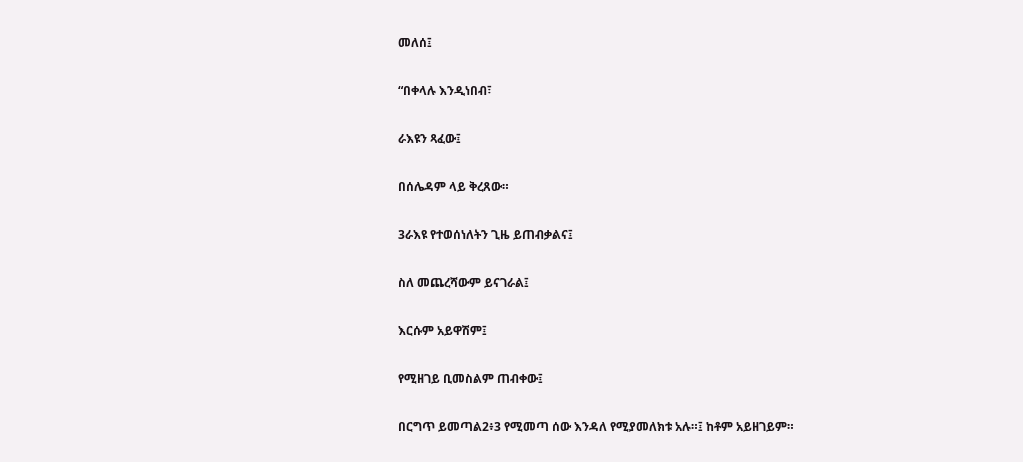መለሰ፤

“በቀላሉ እንዲነበብ፣

ራእዩን ጻፈው፤

በሰሌዳም ላይ ቅረጸው።

3ራእዩ የተወሰነለትን ጊዜ ይጠብቃልና፤

ስለ መጨረሻውም ይናገራል፤

እርሱም አይዋሽም፤

የሚዘገይ ቢመስልም ጠብቀው፤

በርግጥ ይመጣል2፥3 የሚመጣ ሰው እንዳለ የሚያመለክቱ አሉ።፤ ከቶም አይዘገይም።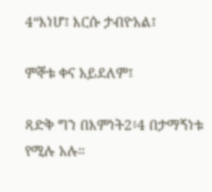4“እነሆ፤ እርሱ ታብዮአል፤

ምኞቱ ቀና አይደለም፤

ጻድቅ ግን በእምነት2፥4 በታማኝነቱ የሚሉ አሉ።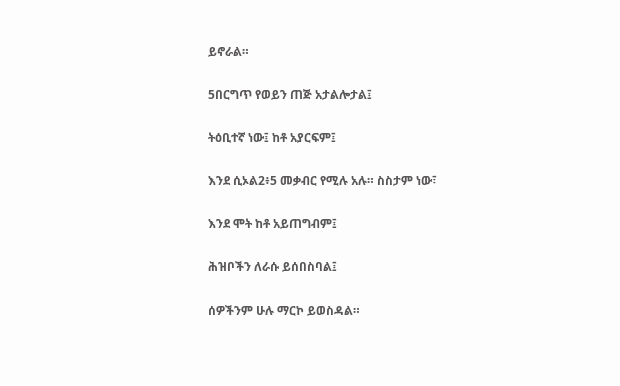ይኖራል።

5በርግጥ የወይን ጠጅ አታልሎታል፤

ትዕቢተኛ ነው፤ ከቶ አያርፍም፤

እንደ ሲኦል2፥5 መቃብር የሚሉ አሉ። ስስታም ነው፣

እንደ ሞት ከቶ አይጠግብም፤

ሕዝቦችን ለራሱ ይሰበስባል፤

ሰዎችንም ሁሉ ማርኮ ይወስዳል።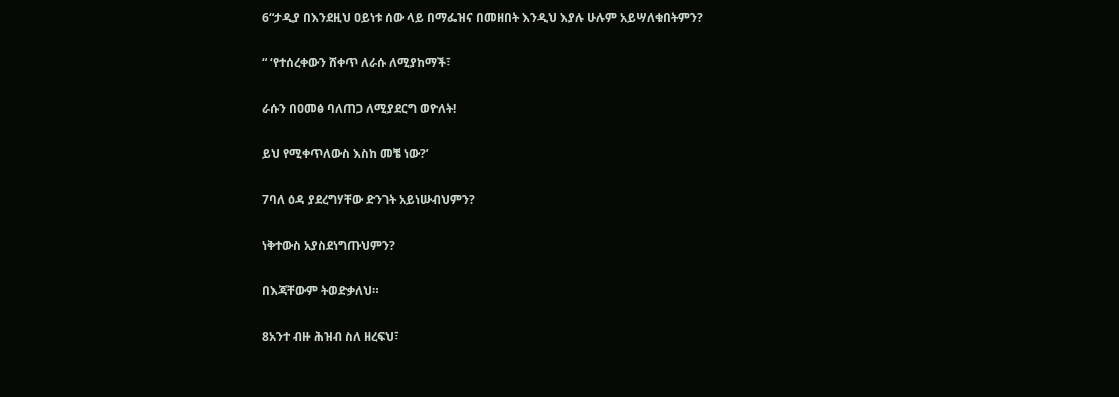6“ታዲያ በእንደዚህ ዐይነቱ ሰው ላይ በማፌዝና በመዘበት እንዲህ እያሉ ሁሉም አይሣለቁበትምን?

“ ‘የተሰረቀውን ሸቀጥ ለራሱ ለሚያከማች፣

ራሱን በዐመፅ ባለጠጋ ለሚያደርግ ወዮለት!

ይህ የሚቀጥለውስ እስከ መቼ ነው?’

7ባለ ዕዳ ያደረግሃቸው ድንገት አይነሡብህምን?

ነቅተውስ አያስደነግጡህምን?

በእጃቸውም ትወድቃለህ።

8አንተ ብዙ ሕዝብ ስለ ዘረፍህ፣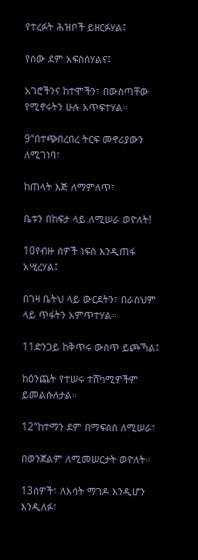የተረፉት ሕዝቦች ይዘርፉሃል፤

የሰው ደም አፍስሰሃልና፤

አገሮችንና ከተሞችን፣ በውስጣቸው የሚኖሩትን ሁሉ አጥፍተሃል።

9“በተጭበረበረ ትርፍ መኖሪያውን ለሚገነባ፣

ከጠላት እጅ ለማምለጥ፣

ቤቱን በከፍታ ላይ ለሚሠራ ወዮለት!

10የብዙ ሰዎች ነፍስ እንዲጠፋ አሢረሃል፤

በገዛ ቤትህ ላይ ውርደትን፣ በራስህም ላይ ጥፋትን አምጥተሃል።

11ድንጋይ ከቅጥሩ ውስጥ ይጮኻል፤

ከዕንጨት የተሠሩ ተሸካሚዎችም ይመልሱለታል።

12“ከተማን ደም በማፍሰስ ለሚሠራ፣

በወንጀልም ለሚመሠርታት ወዮለት።

13ሰዎች፣ ለእሳት ማገዶ እንዲሆን እንዲለፉ፣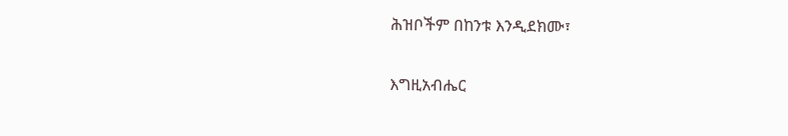ሕዝቦችም በከንቱ እንዲደክሙ፣

እግዚአብሔር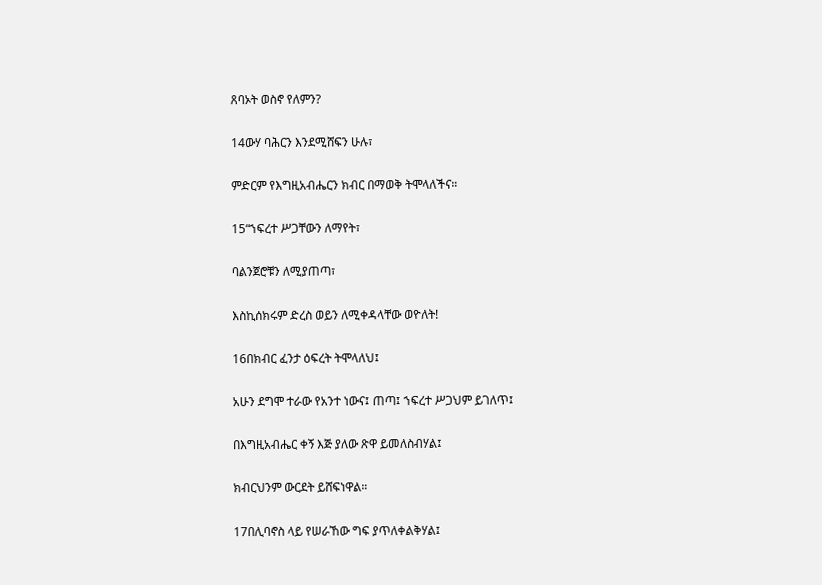ጸባኦት ወስኖ የለምን?

14ውሃ ባሕርን እንደሚሸፍን ሁሉ፣

ምድርም የእግዚአብሔርን ክብር በማወቅ ትሞላለችና።

15“ኀፍረተ ሥጋቸውን ለማየት፣

ባልንጀሮቹን ለሚያጠጣ፣

እስኪሰክሩም ድረስ ወይን ለሚቀዳላቸው ወዮለት!

16በክብር ፈንታ ዕፍረት ትሞላለህ፤

አሁን ደግሞ ተራው የአንተ ነውና፤ ጠጣ፤ ኀፍረተ ሥጋህም ይገለጥ፤

በእግዚአብሔር ቀኝ እጅ ያለው ጽዋ ይመለስብሃል፤

ክብርህንም ውርደት ይሸፍነዋል።

17በሊባኖስ ላይ የሠራኸው ግፍ ያጥለቀልቅሃል፤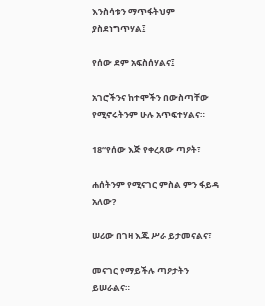እንስሳቱን ማጥፋትህም ያስደነግጥሃል፤

የሰው ደም አፍስሰሃልና፤

አገሮችንና ከተሞችን በውስጣቸው የሚኖሩትንም ሁሉ አጥፍተሃልና።

18“የሰው እጅ የቀረጸው ጣዖት፣

ሐሰትንም የሚናገር ምስል ምን ፋይዳ አለው?

ሠሪው በገዛ እጁ ሥራ ይታመናልና፣

መናገር የማይችሉ ጣዖታትን ይሠራልና።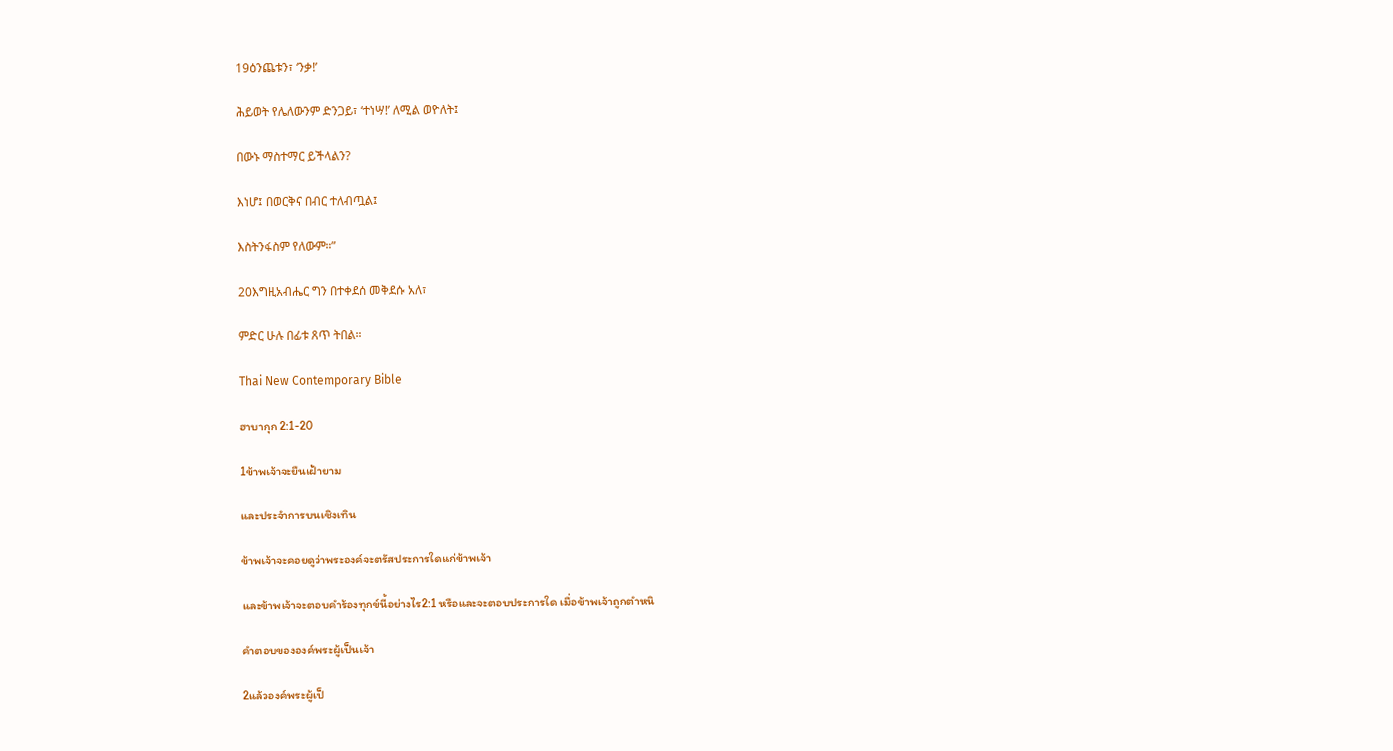19ዕንጨቱን፣ ‘ንቃ!’

ሕይወት የሌለውንም ድንጋይ፣ ‘ተነሣ!’ ለሚል ወዮለት፤

በውኑ ማስተማር ይችላልን?

እነሆ፤ በወርቅና በብር ተለብጧል፤

እስትንፋስም የለውም።”

20እግዚአብሔር ግን በተቀደሰ መቅደሱ አለ፣

ምድር ሁሉ በፊቱ ጸጥ ትበል።

Thai New Contemporary Bible

ฮาบากุก 2:1-20

1ข้าพเจ้าจะยืนเฝ้ายาม

และประจำการบนเชิงเทิน

ข้าพเจ้าจะคอยดูว่าพระองค์จะตรัสประการใดแก่ข้าพเจ้า

และข้าพเจ้าจะตอบคำร้องทุกข์นี้อย่างไร2:1 หรือและจะตอบประการใด เมื่อข้าพเจ้าถูกตำหนิ

คำตอบขององค์พระผู้เป็นเจ้า

2แล้วองค์พระผู้เป็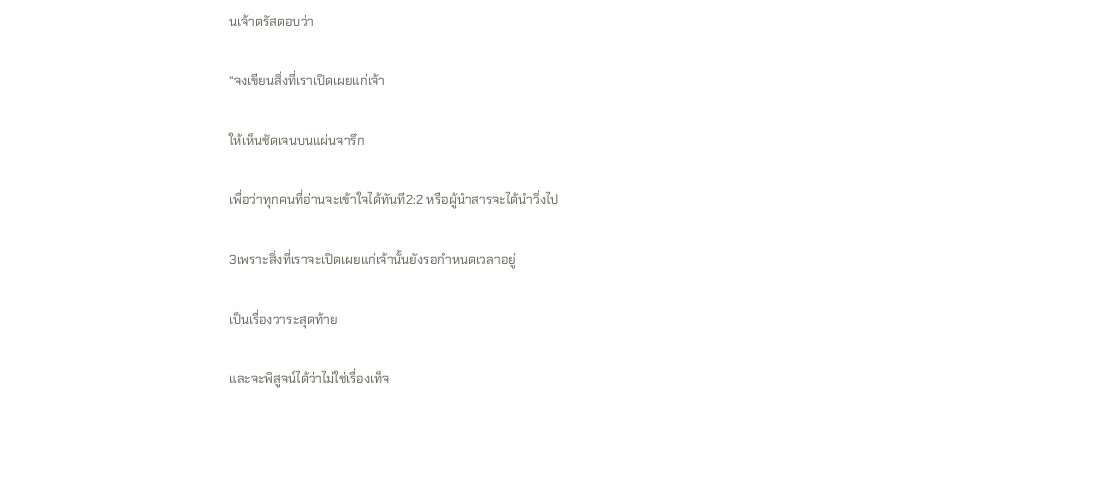นเจ้าตรัสตอบว่า

“จงเขียนสิ่งที่เราเปิดเผยแก่เจ้า

ให้เห็นชัดเจนบนแผ่นจารึก

เพื่อว่าทุกคนที่อ่านจะเข้าใจได้ทันที2:2 หรือผู้นำสารจะได้นำวิ่งไป

3เพราะสิ่งที่เราจะเปิดเผยแก่เจ้านั้นยังรอกำหนดเวลาอยู่

เป็นเรื่องวาระสุดท้าย

และจะพิสูจน์ได้ว่าไม่ใช่เรื่องเท็จ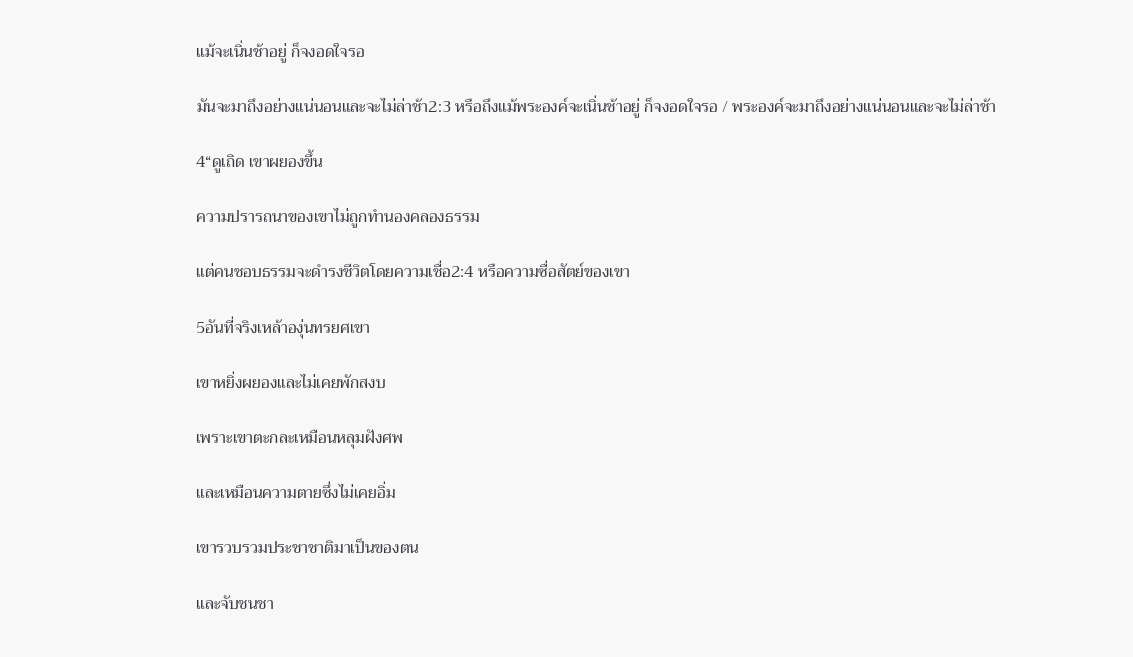แม้จะเนิ่นช้าอยู่ ก็จงอดใจรอ

มันจะมาถึงอย่างแน่นอนและจะไม่ล่าช้า2:3 หรือถึงแม้พระองค์จะเนิ่นช้าอยู่ ก็จงอดใจรอ / พระองค์จะมาถึงอย่างแน่นอนและจะไม่ล่าช้า

4“ดูเถิด เขาผยองขึ้น

ความปรารถนาของเขาไม่ถูกทำนองคลองธรรม

แต่คนชอบธรรมจะดำรงชีวิตโดยความเชื่อ2:4 หรือความซื่อสัตย์ของเขา

5อันที่จริงเหล้าองุ่นทรยศเขา

เขาหยิ่งผยองและไม่เคยพักสงบ

เพราะเขาตะกละเหมือนหลุมฝังศพ

และเหมือนความตายซึ่งไม่เคยอิ่ม

เขารวบรวมประชาชาติมาเป็นของตน

และจับชนชา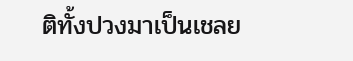ติทั้งปวงมาเป็นเชลย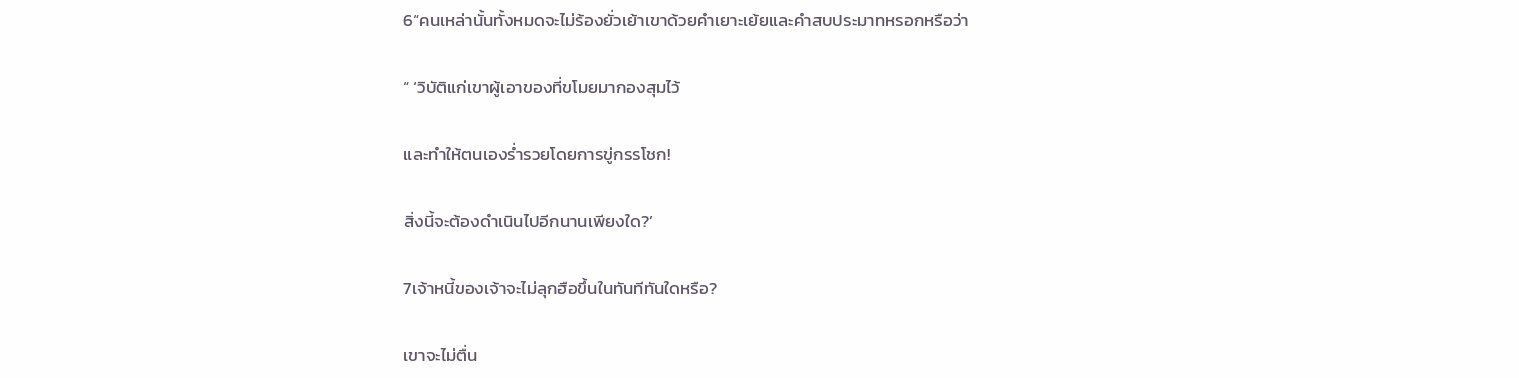6“คนเหล่านั้นทั้งหมดจะไม่ร้องยั่วเย้าเขาด้วยคำเยาะเย้ยและคำสบประมาทหรอกหรือว่า

“ ‘วิบัติแก่เขาผู้เอาของที่ขโมยมากองสุมไว้

และทำให้ตนเองร่ำรวยโดยการขู่กรรโชก!

สิ่งนี้จะต้องดำเนินไปอีกนานเพียงใด?’

7เจ้าหนี้ของเจ้าจะไม่ลุกฮือขึ้นในทันทีทันใดหรือ?

เขาจะไม่ตื่น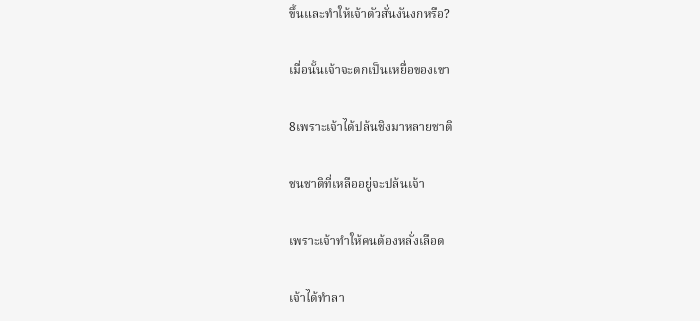ขึ้นและทำให้เจ้าตัวสั่นงันงกหรือ?

เมื่อนั้นเจ้าจะตกเป็นเหยื่อของเขา

8เพราะเจ้าได้ปล้นชิงมาหลายชาติ

ชนชาติที่เหลืออยู่จะปล้นเจ้า

เพราะเจ้าทำให้คนต้องหลั่งเลือด

เจ้าได้ทำลา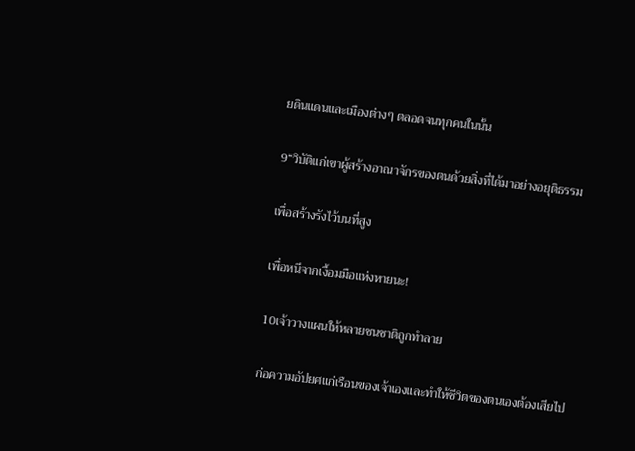ยดินแดนและเมืองต่างๆ ตลอดจนทุกคนในนั้น

9“วิบัติแก่เขาผู้สร้างอาณาจักรของตนด้วยสิ่งที่ได้มาอย่างอยุติธรรม

เพื่อสร้างรังไว้บนที่สูง

เพื่อหนีจากเงื้อมมือแห่งหายนะ!

10เจ้าวางแผนให้หลายชนชาติถูกทำลาย

ก่อความอัปยศแก่เรือนของเจ้าเองและทำให้ชีวิตของตนเองต้องเสียไป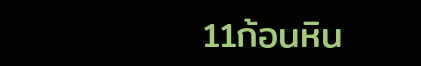11ก้อนหิน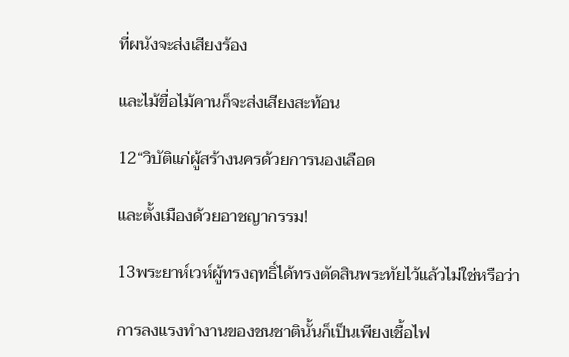ที่ผนังจะส่งเสียงร้อง

และไม้ขื่อไม้คานก็จะส่งเสียงสะท้อน

12“วิบัติแก่ผู้สร้างนครด้วยการนองเลือด

และตั้งเมืองด้วยอาชญากรรม!

13พระยาห์เวห์ผู้ทรงฤทธิ์ได้ทรงตัดสินพระทัยไว้แล้วไม่ใช่หรือว่า

การลงแรงทำงานของชนชาตินั้นก็เป็นเพียงเชื้อไฟ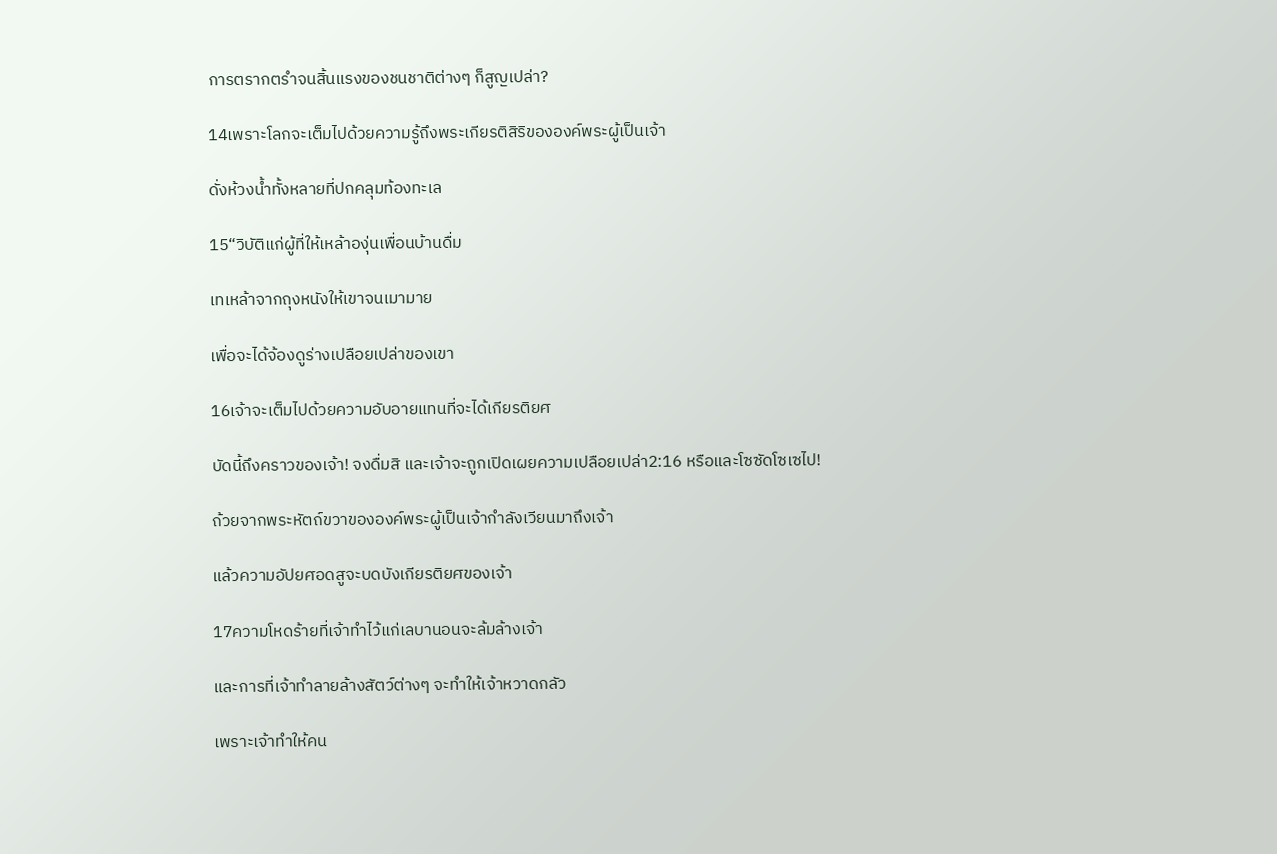การตรากตรำจนสิ้นแรงของชนชาติต่างๆ ก็สูญเปล่า?

14เพราะโลกจะเต็มไปด้วยความรู้ถึงพระเกียรติสิริขององค์พระผู้เป็นเจ้า

ดั่งห้วงนํ้าทั้งหลายที่ปกคลุมท้องทะเล

15“วิบัติแก่ผู้ที่ให้เหล้าองุ่นเพื่อนบ้านดื่ม

เทเหล้าจากถุงหนังให้เขาจนเมามาย

เพื่อจะได้จ้องดูร่างเปลือยเปล่าของเขา

16เจ้าจะเต็มไปด้วยความอับอายแทนที่จะได้เกียรติยศ

บัดนี้ถึงคราวของเจ้า! จงดื่มสิ และเจ้าจะถูกเปิดเผยความเปลือยเปล่า2:16 หรือและโซซัดโซเซไป!

ถ้วยจากพระหัตถ์ขวาขององค์พระผู้เป็นเจ้ากำลังเวียนมาถึงเจ้า

แล้วความอัปยศอดสูจะบดบังเกียรติยศของเจ้า

17ความโหดร้ายที่เจ้าทำไว้แก่เลบานอนจะล้มล้างเจ้า

และการที่เจ้าทำลายล้างสัตว์ต่างๆ จะทำให้เจ้าหวาดกลัว

เพราะเจ้าทำให้คน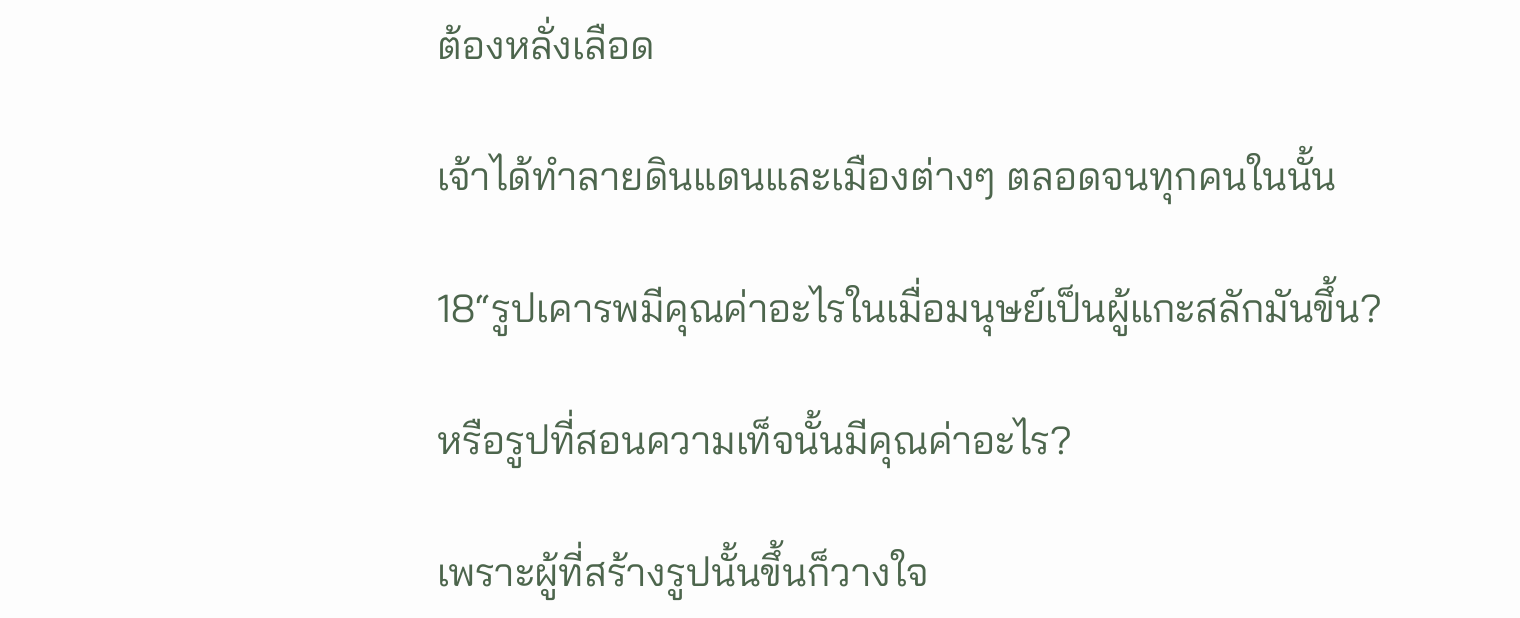ต้องหลั่งเลือด

เจ้าได้ทำลายดินแดนและเมืองต่างๆ ตลอดจนทุกคนในนั้น

18“รูปเคารพมีคุณค่าอะไรในเมื่อมนุษย์เป็นผู้แกะสลักมันขึ้น?

หรือรูปที่สอนความเท็จนั้นมีคุณค่าอะไร?

เพราะผู้ที่สร้างรูปนั้นขึ้นก็วางใจ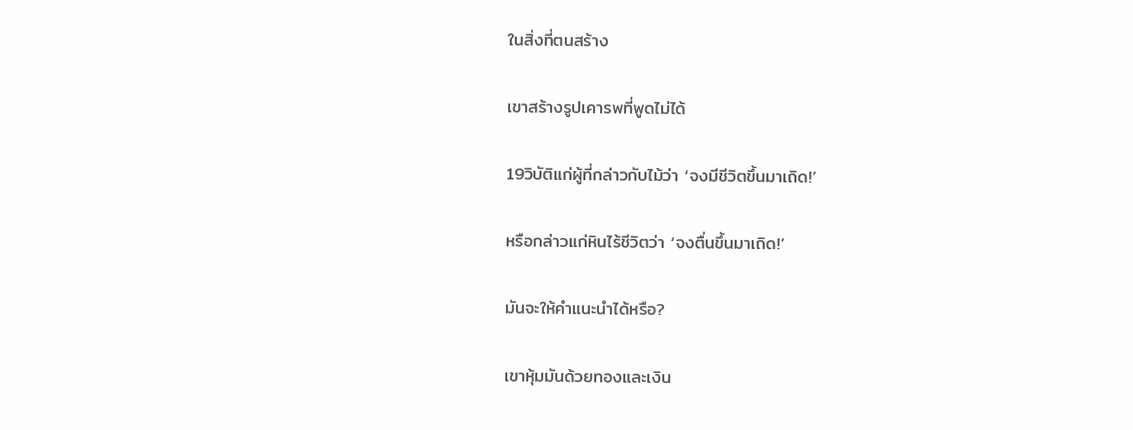ในสิ่งที่ตนสร้าง

เขาสร้างรูปเคารพที่พูดไม่ได้

19วิบัติแก่ผู้ที่กล่าวกับไม้ว่า ‘จงมีชีวิตขึ้นมาเถิด!’

หรือกล่าวแก่หินไร้ชีวิตว่า ‘จงตื่นขึ้นมาเถิด!’

มันจะให้คำแนะนำได้หรือ?

เขาหุ้มมันด้วยทองและเงิน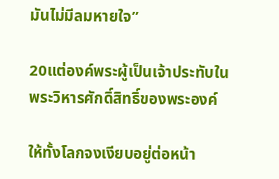มันไม่มีลมหายใจ”

20แต่องค์พระผู้เป็นเจ้าประทับในพระวิหารศักดิ์สิทธิ์ของพระองค์

ให้ทั้งโลกจงเงียบอยู่ต่อหน้า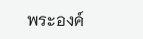พระองค์